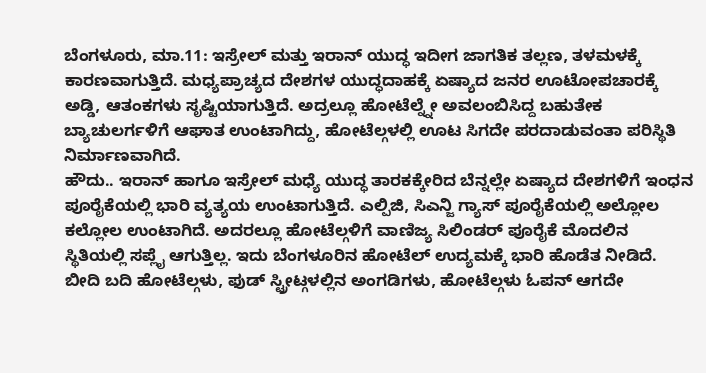ಬೆಂಗಳೂರು, ಮಾ.11: ಇಸ್ರೇಲ್ ಮತ್ತು ಇರಾನ್ ಯುದ್ಧ ಇದೀಗ ಜಾಗತಿಕ ತಲ್ಲಣ, ತಳಮಳಕ್ಕೆ ಕಾರಣವಾಗುತ್ತಿದೆ. ಮಧ್ಯಪ್ರಾಚ್ಯದ ದೇಶಗಳ ಯುದ್ಧದಾಹಕ್ಕೆ ಏಷ್ಯಾದ ಜನರ ಊಟೋಪಚಾರಕ್ಕೆ ಅಡ್ಡಿ, ಆತಂಕಗಳು ಸೃಷ್ಟಿಯಾಗುತ್ತಿದೆ. ಅದ್ರಲ್ಲೂ ಹೋಟೆಲ್ನ್ನೇ ಅವಲಂಬಿಸಿದ್ದ ಬಹುತೇಕ ಬ್ಯಾಚುಲರ್ಗಳಿಗೆ ಆಘಾತ ಉಂಟಾಗಿದ್ದು, ಹೋಟೆಲ್ಗಳಲ್ಲಿ ಊಟ ಸಿಗದೇ ಪರದಾಡುವಂತಾ ಪರಿಸ್ಥಿತಿ ನಿರ್ಮಾಣವಾಗಿದೆ.
ಹೌದು.. ಇರಾನ್ ಹಾಗೂ ಇಸ್ರೇಲ್ ಮಧ್ಯೆ ಯುದ್ಧ ತಾರಕಕ್ಕೇರಿದ ಬೆನ್ನಲ್ಲೇ ಏಷ್ಯಾದ ದೇಶಗಳಿಗೆ ಇಂಧನ ಪೂರೈಕೆಯಲ್ಲಿ ಭಾರಿ ವ್ಯತ್ಯಯ ಉಂಟಾಗುತ್ತಿದೆ. ಎಲ್ಪಿಜಿ, ಸಿಎನ್ಜಿ ಗ್ಯಾಸ್ ಪೂರೈಕೆಯಲ್ಲಿ ಅಲ್ಲೋಲ ಕಲ್ಲೋಲ ಉಂಟಾಗಿದೆ. ಅದರಲ್ಲೂ ಹೋಟೆಲ್ಗಳಿಗೆ ವಾಣಿಜ್ಯ ಸಿಲಿಂಡರ್ ಪೂರೈಕೆ ಮೊದಲಿನ ಸ್ಥಿತಿಯಲ್ಲಿ ಸಪ್ಲೈ ಆಗುತ್ತಿಲ್ಲ. ಇದು ಬೆಂಗಳೂರಿನ ಹೋಟೆಲ್ ಉದ್ಯಮಕ್ಕೆ ಭಾರಿ ಹೊಡೆತ ನೀಡಿದೆ. ಬೀದಿ ಬದಿ ಹೋಟೆಲ್ಗಳು, ಫುಡ್ ಸ್ಟ್ರೀಟ್ಗಳಲ್ಲಿನ ಅಂಗಡಿಗಳು, ಹೋಟೆಲ್ಗಳು ಓಪನ್ ಆಗದೇ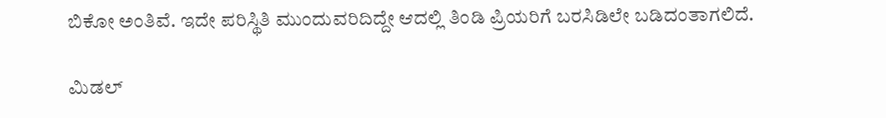ಬಿಕೋ ಅಂತಿವೆ. ಇದೇ ಪರಿಸ್ಥಿತಿ ಮುಂದುವರಿದಿದ್ದೇ ಆದಲ್ಲಿ ತಿಂಡಿ ಪ್ರಿಯರಿಗೆ ಬರಸಿಡಿಲೇ ಬಡಿದಂತಾಗಲಿದೆ.

ಮಿಡಲ್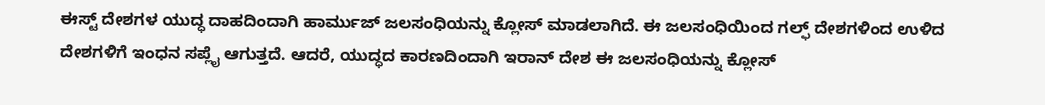ಈಸ್ಟ್ ದೇಶಗಳ ಯುದ್ಧ ದಾಹದಿಂದಾಗಿ ಹಾರ್ಮುಜ್ ಜಲಸಂಧಿಯನ್ನು ಕ್ಲೋಸ್ ಮಾಡಲಾಗಿದೆ. ಈ ಜಲಸಂಧಿಯಿಂದ ಗಲ್ಫ್ ದೇಶಗಳಿಂದ ಉಳಿದ ದೇಶಗಳಿಗೆ ಇಂಧನ ಸಪ್ಲೈ ಆಗುತ್ತದೆ. ಆದರೆ, ಯುದ್ಧದ ಕಾರಣದಿಂದಾಗಿ ಇರಾನ್ ದೇಶ ಈ ಜಲಸಂಧಿಯನ್ನು ಕ್ಲೋಸ್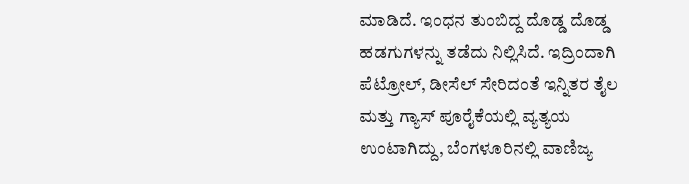ಮಾಡಿದೆ. ಇಂಧನ ತುಂಬಿದ್ದ ದೊಡ್ಡ ದೊಡ್ಡ ಹಡಗುಗಳನ್ನು ತಡೆದು ನಿಲ್ಲಿಸಿದೆ. ಇದ್ರಿಂದಾಗಿ ಪೆಟ್ರೋಲ್, ಡೀಸೆಲ್ ಸೇರಿದಂತೆ ಇನ್ನಿತರ ತೈಲ ಮತ್ತು ಗ್ಯಾಸ್ ಪೂರೈಕೆಯಲ್ಲಿ ವ್ಯತ್ಯಯ ಉಂಟಾಗಿದ್ದು, ಬೆಂಗಳೂರಿನಲ್ಲಿ ವಾಣಿಜ್ಯ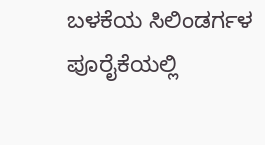ಬಳಕೆಯ ಸಿಲಿಂಡರ್ಗಳ ಪೂರೈಕೆಯಲ್ಲಿ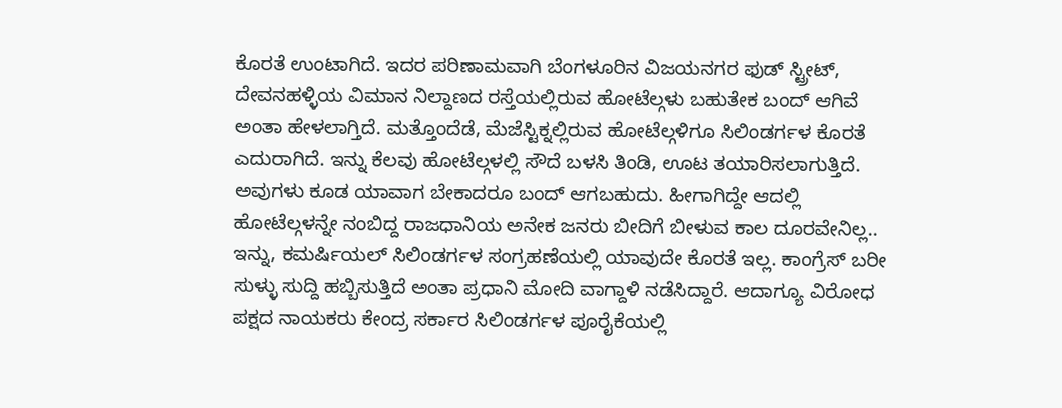ಕೊರತೆ ಉಂಟಾಗಿದೆ. ಇದರ ಪರಿಣಾಮವಾಗಿ ಬೆಂಗಳೂರಿನ ವಿಜಯನಗರ ಫುಡ್ ಸ್ಟ್ರೀಟ್, ದೇವನಹಳ್ಳಿಯ ವಿಮಾನ ನಿಲ್ದಾಣದ ರಸ್ತೆಯಲ್ಲಿರುವ ಹೋಟೆಲ್ಗಳು ಬಹುತೇಕ ಬಂದ್ ಆಗಿವೆ ಅಂತಾ ಹೇಳಲಾಗ್ತಿದೆ. ಮತ್ತೊಂದೆಡೆ, ಮೆಜೆಸ್ಟಿಕ್ನಲ್ಲಿರುವ ಹೋಟೆಲ್ಗಳಿಗೂ ಸಿಲಿಂಡರ್ಗಳ ಕೊರತೆ ಎದುರಾಗಿದೆ. ಇನ್ನು ಕೆಲವು ಹೋಟೆಲ್ಗಳಲ್ಲಿ ಸೌದೆ ಬಳಸಿ ತಿಂಡಿ, ಊಟ ತಯಾರಿಸಲಾಗುತ್ತಿದೆ. ಅವುಗಳು ಕೂಡ ಯಾವಾಗ ಬೇಕಾದರೂ ಬಂದ್ ಆಗಬಹುದು. ಹೀಗಾಗಿದ್ದೇ ಆದಲ್ಲಿ ಹೋಟೆಲ್ಗಳನ್ನೇ ನಂಬಿದ್ದ ರಾಜಧಾನಿಯ ಅನೇಕ ಜನರು ಬೀದಿಗೆ ಬೀಳುವ ಕಾಲ ದೂರವೇನಿಲ್ಲ..
ಇನ್ನು, ಕಮರ್ಷಿಯಲ್ ಸಿಲಿಂಡರ್ಗಳ ಸಂಗ್ರಹಣೆಯಲ್ಲಿ ಯಾವುದೇ ಕೊರತೆ ಇಲ್ಲ. ಕಾಂಗ್ರೆಸ್ ಬರೀ ಸುಳ್ಳು ಸುದ್ದಿ ಹಬ್ಬಿಸುತ್ತಿದೆ ಅಂತಾ ಪ್ರಧಾನಿ ಮೋದಿ ವಾಗ್ದಾಳಿ ನಡೆಸಿದ್ದಾರೆ. ಆದಾಗ್ಯೂ ವಿರೋಧ ಪಕ್ಷದ ನಾಯಕರು ಕೇಂದ್ರ ಸರ್ಕಾರ ಸಿಲಿಂಡರ್ಗಳ ಪೂರೈಕೆಯಲ್ಲಿ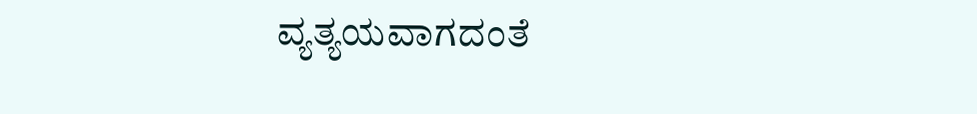ವ್ಯತ್ಯಯವಾಗದಂತೆ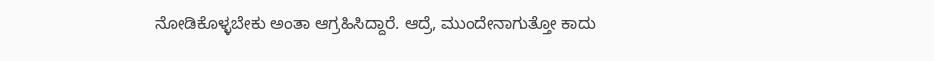ನೋಡಿಕೊಳ್ಳಬೇಕು ಅಂತಾ ಆಗ್ರಹಿಸಿದ್ದಾರೆ. ಆದ್ರೆ, ಮುಂದೇನಾಗುತ್ತೋ ಕಾದು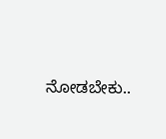ನೋಡಬೇಕು..